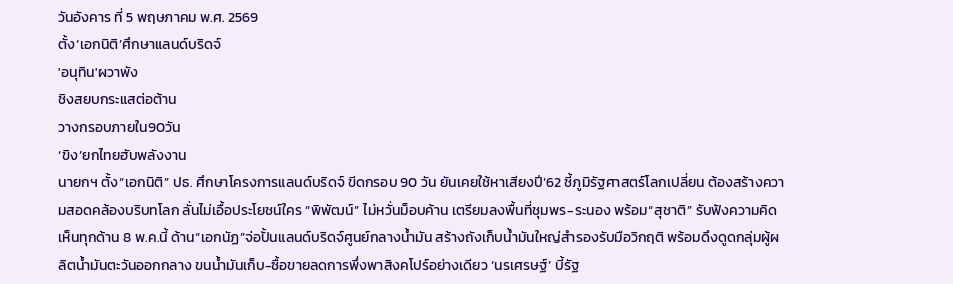วันอังคาร ที่ 5 พฤษภาคม พ.ศ. 2569
ตั้ง‘เอกนิติ’ศึกษาแลนด์บริดจ์
'อนุทิน'ผวาพัง
ชิงสยบกระแสต่อต้าน
วางกรอบภายใน90วัน
‘ขิง’ยกไทยฮับพลังงาน
นายกฯ ตั้ง“เอกนิติ” ปธ. ศึกษาโครงการแลนด์บริดจ์ ขีดกรอบ 90 วัน ยันเคยใช้หาเสียงปี’62 ชี้ภูมิรัฐศาสตร์โลกเปลี่ยน ต้องสร้างความสอดคล้องบริบทโลก ลั่นไม่เอื้อประโยชน์ใคร “พิพัฒน์” ไม่หวั่นม็อบค้าน เตรียมลงพื้นที่ชุมพร-ระนอง พร้อม“สุชาติ” รับฟังความคิดเห็นทุกด้าน 8 พ.ค.นี้ ด้าน“เอกนัฏ”จ่อปั้นแลนด์บริดจ์ศูนย์กลางน้ำมัน สร้างถังเก็บน้ำมันใหญ่สำรองรับมือวิกฤติ พร้อมดึงดูดกลุ่มผู้ผลิตน้ำมันตะวันออกกลาง ขนน้ำมันเก็บ-ซื้อขายลดการพึ่งพาสิงคโปร์อย่างเดียว ‘นรเศรษฐ์’ บี้รัฐ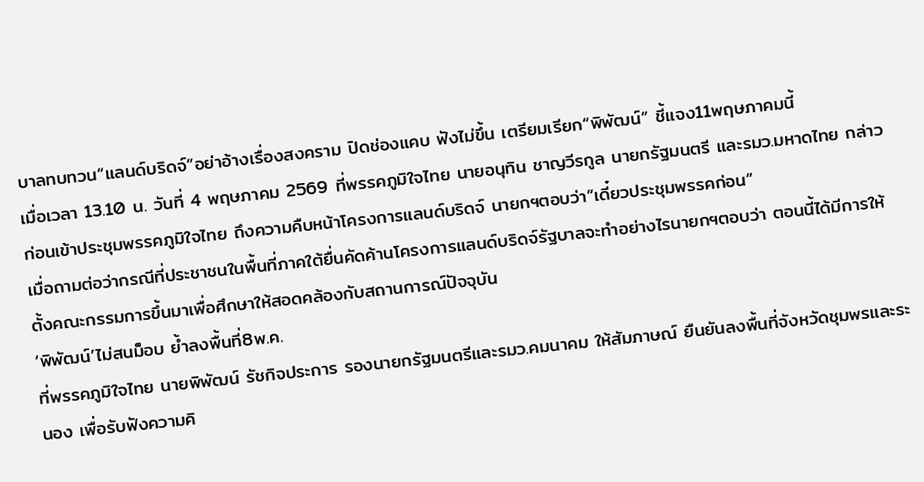บาลทบทวน“แลนด์บริดจ์”อย่าอ้างเรื่องสงคราม ปิดช่องแคบ ฟังไม่ขึ้น เตรียมเรียก“พิพัฒน์” ชี้แจง11พฤษภาคมนี้
เมื่อเวลา 13.10 น. วันที่ 4 พฤษภาคม 2569 ที่พรรคภูมิใจไทย นายอนุทิน ชาญวีรกูล นายกรัฐมนตรี และรมว.มหาดไทย กล่าวก่อนเข้าประชุมพรรคภูมิใจไทย ถึงความคืบหน้าโครงการแลนด์บริดจ์ นายกฯตอบว่า”เดี๋ยวประชุมพรรคก่อน”
เมื่อถามต่อว่ากรณีที่ประชาชนในพื้นที่ภาคใต้ยื่นคัดค้านโครงการแลนด์บริดจ์รัฐบาลจะทําอย่างไรนายกฯตอบว่า ตอนนี้ได้มีการให้ตั้งคณะกรรมการขึ้นมาเพื่อศึกษาให้สอดคล้องกับสถานการณ์ปัจจุบัน
‘พิพัฒน์’ไม่สนม็อบ ย้ำลงพื้นที่8พ.ค.
ที่พรรคภูมิใจไทย นายพิพัฒน์ รัชกิจประการ รองนายกรัฐมนตรีและรมว.คมนาคม ให้สัมภาษณ์ ยืนยันลงพื้นที่จังหวัดชุมพรและระนอง เพื่อรับฟังความคิ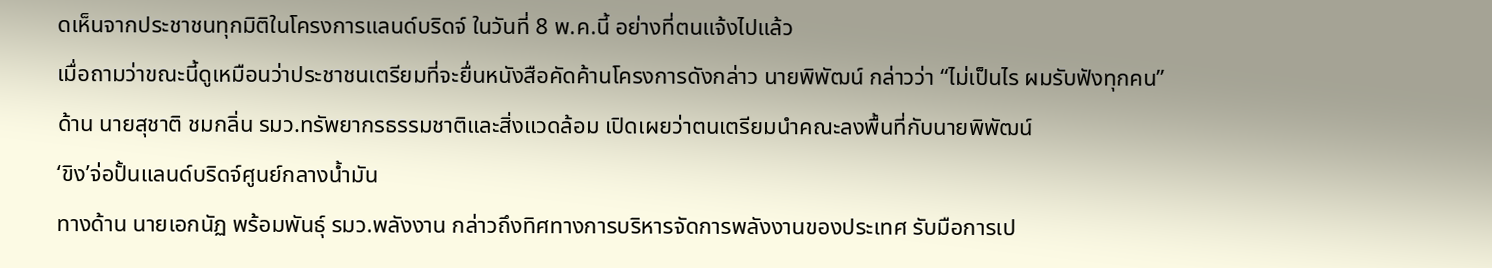ดเห็นจากประชาชนทุกมิติในโครงการแลนด์บริดจ์ ในวันที่ 8 พ.ค.นี้ อย่างที่ตนแจ้งไปแล้ว
เมื่อถามว่าขณะนี้ดูเหมือนว่าประชาชนเตรียมที่จะยื่นหนังสือคัดค้านโครงการดังกล่าว นายพิพัฒน์ กล่าวว่า “ไม่เป็นไร ผมรับฟังทุกคน”
ด้าน นายสุชาติ ชมกลิ่น รมว.ทรัพยากรธรรมชาติและสิ่งแวดล้อม เปิดเผยว่าตนเตรียมนำคณะลงพื้นที่กับนายพิพัฒน์
‘ขิง’จ่อปั้นแลนด์บริดจ์ศูนย์กลางน้ำมัน
ทางด้าน นายเอกนัฏ พร้อมพันธุ์ รมว.พลังงาน กล่าวถึงทิศทางการบริหารจัดการพลังงานของประเทศ รับมือการเป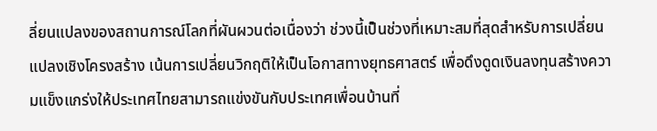ลี่ยนแปลงของสถานการณ์โลกที่ผันผวนต่อเนื่องว่า ช่วงนี้เป็นช่วงที่เหมาะสมที่สุดสำหรับการเปลี่ยนแปลงเชิงโครงสร้าง เน้นการเปลี่ยนวิกฤติให้เป็นโอกาสทางยุทธศาสตร์ เพื่อดึงดูดเงินลงทุนสร้างความแข็งแกร่งให้ประเทศไทยสามารถแข่งขันกับประเทศเพื่อนบ้านที่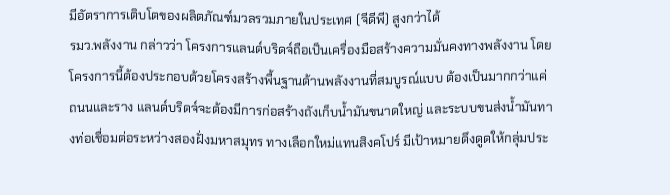มีอัตราการเติบโตของผลิตภัณฑ์มวลรวมภายในประเทศ (จีดีพี) สูงกว่าได้
รมว.พลังงาน กล่าวว่า โครงการแลนด์บริดจ์ถือเป็นเครื่องมือสร้างความมั่นคงทางพลังงาน โดยโครงการนี้ต้องประกอบด้วยโครงสร้างพื้นฐานด้านพลังงานที่สมบูรณ์แบบ ต้องเป็นมากกว่าแค่ถนนและราง แลนด์บริดจ์จะต้องมีการก่อสร้างถังเก็บน้ำมันขนาดใหญ่ และระบบขนส่งน้ำมันทางท่อเชื่อมต่อระหว่างสองฝั่งมหาสมุทร ทางเลือกใหม่แทนสิงคโปร์ มีเป้าหมายดึงดูดให้กลุ่มประ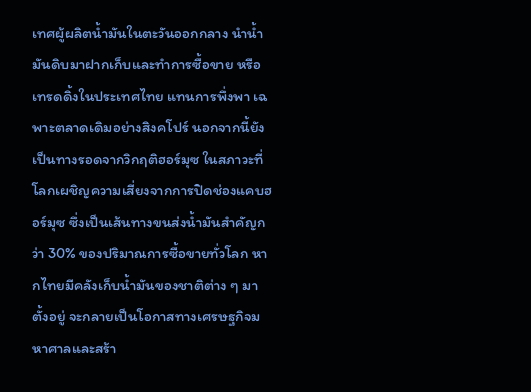เทศผู้ผลิตน้ำมันในตะวันออกกลาง นำน้ำมันดิบมาฝากเก็บและทำการซื้อขาย หรือเทรดดิ้งในประเทศไทย แทนการพึ่งพา เฉพาะตลาดเดิมอย่างสิงคโปร์ นอกจากนี้ยังเป็นทางรอดจากวิกฤติฮอร์มุซ ในสภาวะที่โลกเผชิญความเสี่ยงจากการปิดช่องแคบฮอร์มุซ ซึ่งเป็นเส้นทางขนส่งน้ำมันสำคัญกว่า 30% ของปริมาณการซื้อขายทั่วโลก หากไทยมีคลังเก็บน้ำมันของชาติต่าง ๆ มาตั้งอยู่ จะกลายเป็นโอกาสทางเศรษฐกิจมหาศาลและสร้า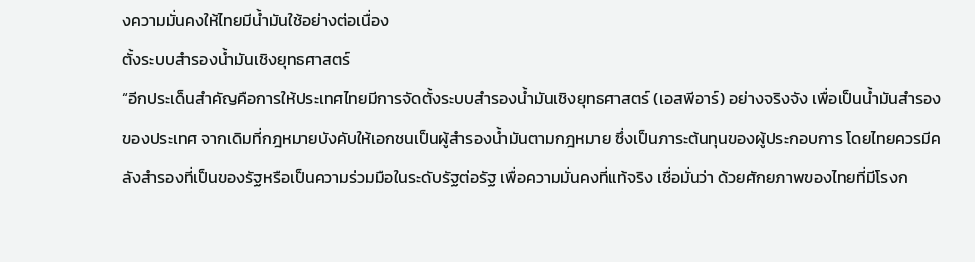งความมั่นคงให้ไทยมีน้ำมันใช้อย่างต่อเนื่อง
ตั้งระบบสำรองน้ำมันเชิงยุทธศาสตร์
“อีกประเด็นสำคัญคือการให้ประเทศไทยมีการจัดตั้งระบบสำรองน้ำมันเชิงยุทธศาสตร์ (เอสพีอาร์) อย่างจริงจัง เพื่อเป็นน้ำมันสำรองของประเทศ จากเดิมที่กฎหมายบังคับให้เอกชนเป็นผู้สำรองน้ำมันตามกฎหมาย ซึ่งเป็นภาระต้นทุนของผู้ประกอบการ โดยไทยควรมีคลังสำรองที่เป็นของรัฐหรือเป็นความร่วมมือในระดับรัฐต่อรัฐ เพื่อความมั่นคงที่แท้จริง เชื่อมั่นว่า ด้วยศักยภาพของไทยที่มีโรงก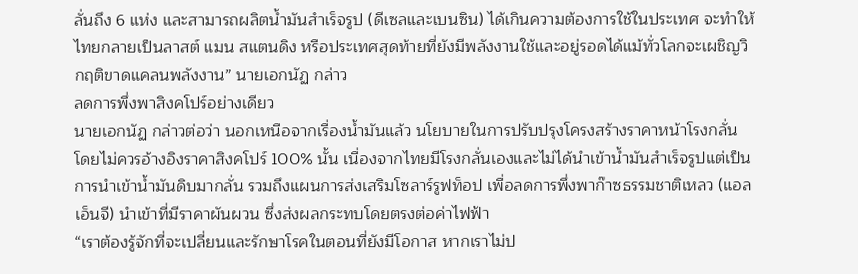ลั่นถึง 6 แห่ง และสามารถผลิตน้ำมันสำเร็จรูป (ดีเซลและเบนซิน) ได้เกินความต้องการใช้ในประเทศ จะทำให้ไทยกลายเป็นลาสต์ แมน สแตนดิง หรือประเทศสุดท้ายที่ยังมีพลังงานใช้และอยู่รอดได้แม้ทั่วโลกจะเผชิญวิกฤติขาดแคลนพลังงาน” นายเอกนัฏ กล่าว
ลดการพึ่งพาสิงคโปร์อย่างเดียว
นายเอกนัฏ กล่าวต่อว่า นอกเหนือจากเรื่องน้ำมันแล้ว นโยบายในการปรับปรุงโครงสร้างราคาหน้าโรงกลั่น โดยไม่ควรอ้างอิงราคาสิงคโปร์ 100% นั้น เนื่องจากไทยมีโรงกลั่นเองและไม่ได้นำเข้าน้ำมันสำเร็จรูปแต่เป็นการนำเข้าน้ำมันดิบมากลั่น รวมถึงแผนการส่งเสริมโซลาร์รูฟท็อป เพื่อลดการพึ่งพาก๊าซธรรมชาติเหลว (แอลเอ็นจี) นำเข้าที่มีราคาผันผวน ซึ่งส่งผลกระทบโดยตรงต่อค่าไฟฟ้า
“เราต้องรู้จักที่จะเปลี่ยนและรักษาโรคในตอนที่ยังมีโอกาส หากเราไม่ป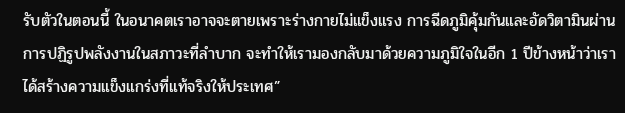รับตัวในตอนนี้ ในอนาคตเราอาจจะตายเพราะร่างกายไม่แข็งแรง การฉีดภูมิคุ้มกันและอัดวิตามินผ่านการปฏิรูปพลังงานในสภาวะที่ลำบาก จะทำให้เรามองกลับมาด้วยความภูมิใจในอีก 1 ปีข้างหน้าว่าเราได้สร้างความแข็งแกร่งที่แท้จริงให้ประเทศ”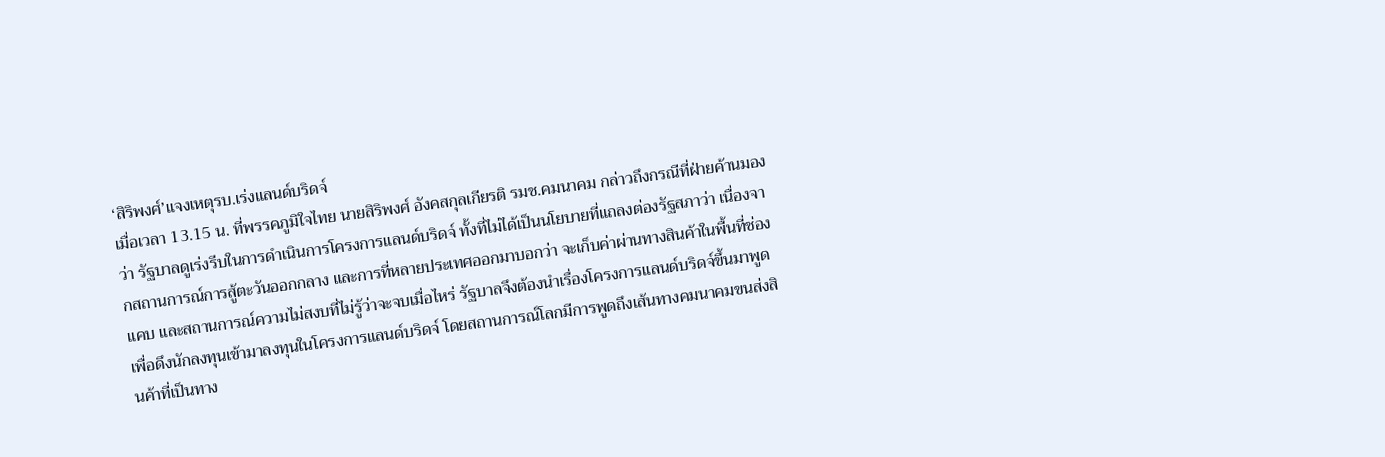‘สิริพงศ์’แจงเหตุรบ.เร่งแลนด์บริดจ์
เมื่อเวลา 13.15 น. ที่พรรคภูมิใจไทย นายสิริพงศ์ อังคสกุลเกียรติ รมช.คมนาคม กล่าวถึงกรณีที่ฝ่ายค้านมองว่า รัฐบาลดูเร่งรีบในการดำเนินการโครงการแลนด์บริดจ์ ทั้งที่ไม่ได้เป็นนโยบายที่แถลงต่องรัฐสภาว่า เนื่องจากสถานการณ์การสู้ตะวันออกกลาง และการที่หลายประเทศออกมาบอกว่า จะเก็บค่าผ่านทางสินค้าในพื้นที่ช่องแคบ และสถานการณ์ความไม่สงบที่ไม่รู้ว่าจะจบเมื่อไหร่ รัฐบาลจึงต้องนำเรื่องโครงการแลนด์บริดจ์ขึ้นมาพูด เพื่อดึงนักลงทุนเข้ามาลงทุนในโครงการแลนด์บริดจ์ โดยสถานการณ์โลกมีการพูดถึงเส้นทางคมนาคมขนส่งสินค้าที่เป็นทาง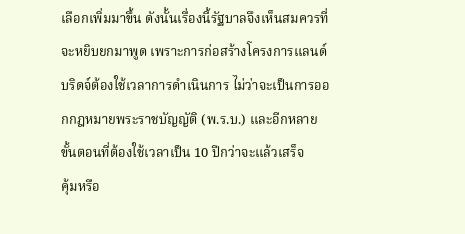เลือกเพิ่มมาขึ้น ดังนั้นเรื่องนี้รัฐบาลจึงเห็นสมควรที่จะหยิบยกมาพูด เพราะการก่อสร้างโครงการแลนด์บริดจ์ต้องใช้เวลาการดำเนินการ ไม่ว่าจะเป็นการออกกฎหมายพระราชบัญญัติ (พ.ร.บ.) และอีกหลายขั้นตอนที่ต้องใช้เวลาเป็น 10 ปีกว่าจะแล้วเสร็จ
คุ้มหรือ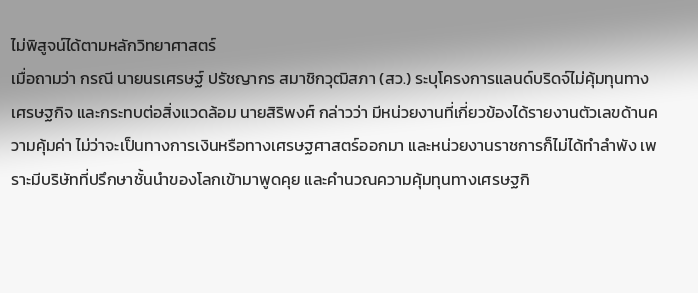ไม่พิสูจน์ได้ตามหลักวิทยาศาสตร์
เมื่อถามว่า กรณี นายนรเศรษฐ์ ปรัชญากร สมาชิกวุฒิสภา (สว.) ระบุโครงการแลนด์บริดจ์ไม่คุ้มทุนทางเศรษฐกิจ และกระทบต่อสิ่งแวดล้อม นายสิริพงศ์ กล่าวว่า มีหน่วยงานที่เกี่ยวข้องได้รายงานตัวเลขด้านความคุ้มค่า ไม่ว่าจะเป็นทางการเงินหรือทางเศรษฐศาสตร์ออกมา และหน่วยงานราชการก็ไม่ได้ทำลำพัง เพราะมีบริษัทที่ปรึกษาชั้นนำของโลกเข้ามาพูดคุย และคำนวณความคุ้มทุนทางเศรษฐกิ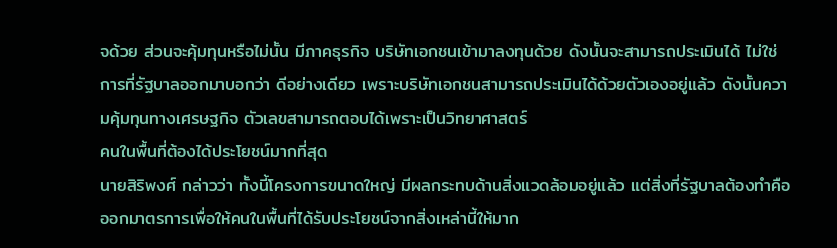จด้วย ส่วนจะคุ้มทุนหรือไม่นั้น มีภาคธุรกิจ บริษัทเอกชนเข้ามาลงทุนด้วย ดังนั้นจะสามารถประเมินได้ ไม่ใช่การที่รัฐบาลออกมาบอกว่า ดีอย่างเดียว เพราะบริษัทเอกชนสามารถประเมินได้ด้วยตัวเองอยู่แล้ว ดังนั้นความคุ้มทุนทางเศรษฐกิจ ตัวเลขสามารถตอบได้เพราะเป็นวิทยาศาสตร์
คนในพื้นที่ต้องได้ประโยชน์มากที่สุด
นายสิริพงศ์ กล่าวว่า ทั้งนี้โครงการขนาดใหญ่ มีผลกระทบด้านสิ่งแวดล้อมอยู่แล้ว แต่สิ่งที่รัฐบาลต้องทำคือ ออกมาตรการเพื่อให้คนในพื้นที่ได้รับประโยชน์จากสิ่งเหล่านี้ให้มาก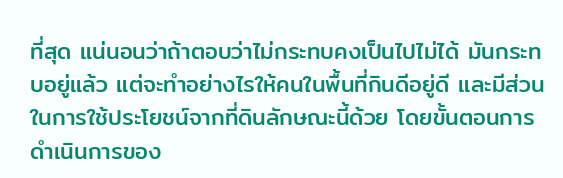ที่สุด แน่นอนว่าถ้าตอบว่าไม่กระทบคงเป็นไปไม่ได้ มันกระทบอยู่แล้ว แต่จะทำอย่างไรให้คนในพื้นที่กินดีอยู่ดี และมีส่วนในการใช้ประโยชน์จากที่ดินลักษณะนี้ด้วย โดยขั้นตอนการดำเนินการของ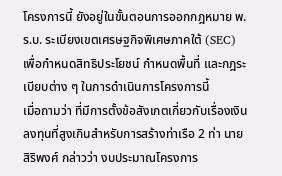โครงการนี้ ยังอยู่ในขั้นตอนการออกกฎหมาย พ.ร.บ. ระเบียงเขตเศรษฐกิจพิเศษภาคใต้ (SEC) เพื่อกำหนดสิทธิประโยชน์ กำหนดพื้นที่ และกฎระเบียบต่าง ๆ ในการดำเนินการโครงการนี้
เมื่อถามว่า ที่มีการตั้งข้อสังเกตเกี่ยวกับเรื่องเงินลงทุนที่สูงเกินสำหรับการสร้างท่าเรือ 2 ท่า นายสิริพงศ์ กล่าวว่า งบประมาณโครงการ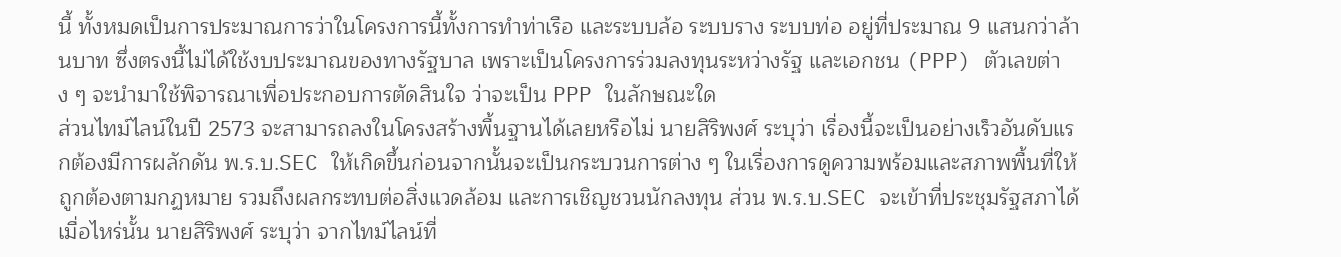นี้ ทั้งหมดเป็นการประมาณการว่าในโครงการนี้ทั้งการทำท่าเรือ และระบบล้อ ระบบราง ระบบท่อ อยู่ที่ประมาณ 9 แสนกว่าล้านบาท ซึ่งตรงนี้ไม่ได้ใช้งบประมาณของทางรัฐบาล เพราะเป็นโครงการร่วมลงทุนระหว่างรัฐ และเอกชน (PPP) ตัวเลขต่าง ๆ จะนำมาใช้พิจารณาเพื่อประกอบการตัดสินใจ ว่าจะเป็น PPP ในลักษณะใด
ส่วนไทม์ไลน์ในปี 2573 จะสามารถลงในโครงสร้างพื้นฐานได้เลยหรือไม่ นายสิริพงศ์ ระบุว่า เรื่องนี้จะเป็นอย่างเร็วอันดับแรกต้องมีการผลักดัน พ.ร.บ.SEC ให้เกิดขึ้นก่อนจากนั้นจะเป็นกระบวนการต่าง ๆ ในเรื่องการดูความพร้อมและสภาพพื้นที่ให้ถูกต้องตามกฏหมาย รวมถึงผลกระทบต่อสิ่งแวดล้อม และการเชิญชวนนักลงทุน ส่วน พ.ร.บ.SEC จะเข้าที่ประชุมรัฐสภาได้เมื่อไหร่นั้น นายสิริพงศ์ ระบุว่า จากไทม์ไลน์ที่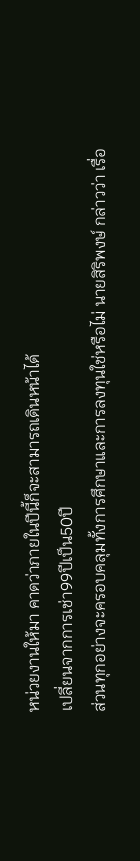หน่วยงานให้มา คาดว่าภายในปีนี้ก็จะสามารถเดินหน้าได้
เปลี่ยนจากการเช่า99ปีเป็น50ปี
ส่วนทุกอย่างจะครอบคลุมทั้งการศึกษาและการลงทุนใช่หรือไม่ นายสิริพงษ์ กล่าวว่า เรื่อ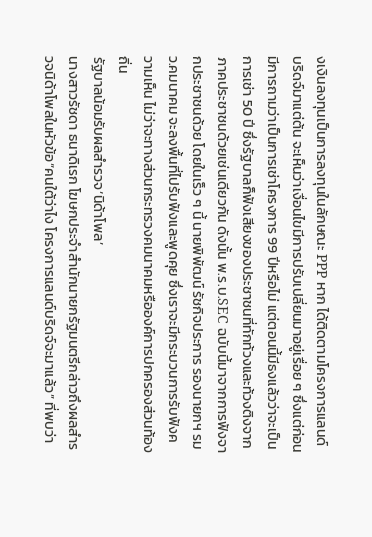งเงินลงทุนเป็นการลงทุนในลักษณะ PPP หาก ได้ติดตามโครงการแลนด์บริดจ์มาแต่ต้น จะเห็นว่าเงื่อนไขมีการปรับเปลี่ยนมาอยู่เรื่อย ๆ ซึ่งแต่ก่อนมีการถามว่าเป็นการเช่าโครงการ 99 ปีหรือไม่ แต่ตอนนี้มีธงแล้วว่าจะเป็นการเช่า 50 ปี ซึ่งรัฐบาลก็ฟังเสียงของประชาชนที่ทักท้วงและท้วงติงจากภาคประชาชนด้วยเช่นเดียวกัน ดังนั้น พ.ร.บ.SEC ฉบับนี้มาจากการฟังจากประชาชนด้วย โดยในเร็ว ๆ นี้ นายพิพัฒน์ รัชกิจประการ รองนายกฯ รมว.คมนาคม จะลงพื้นที่ไปรับฟังและพูดคุย ซึ่งเราจะมีกระบวนการรับฟังความเห็น ไม่ว่าจะทางส่วนกระทรวงคมนาคมหรือองค์การปกครองส่วนท้องถิ่น
รัฐบาลน้อมรับผลสำรวจ‘นิด้าโพล’
นางสาวรัชดา ธนาดิเรก โฆษกประจำสำนักนายกรัฐมนตรีกล่าวถึงผลสำรวจนิด้าโพลในหัวข้อ“คนใต้ว่าไง โครงการแลนด์บริดจ์จะมาแล้ว” ที่พบว่า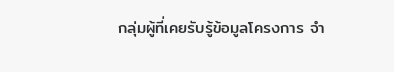กลุ่มผู้ที่เคยรับรู้ข้อมูลโครงการ จำ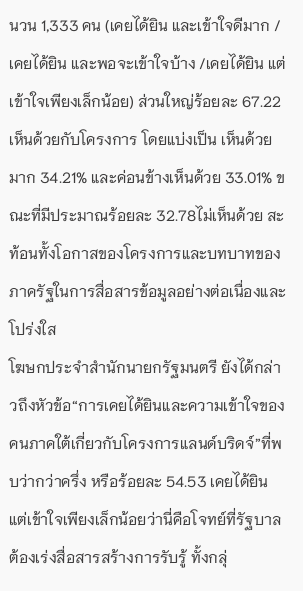นวน 1,333 คน (เคยได้ยิน และเข้าใจดีมาก / เคยได้ยิน และพอจะเข้าใจบ้าง /เคยได้ยิน แต่เข้าใจเพียงเล็กน้อย) ส่วนใหญ่ร้อยละ 67.22 เห็นด้วยกับโครงการ โดยแบ่งเป็น เห็นด้วยมาก 34.21% และค่อนข้างเห็นด้วย 33.01% ขณะที่มีประมาณร้อยละ 32.78ไม่เห็นด้วย สะท้อนทั้งโอกาสของโครงการและบทบาทของภาครัฐในการสื่อสารข้อมูลอย่างต่อเนื่องและโปร่งใส
โฆษกประจำสำนักนายกรัฐมนตรี ยังได้กล่าวถึงหัวข้อ“การเคยได้ยินและความเข้าใจของคนภาคใต้เกี่ยวกับโครงการแลนด์บริดจ์”ที่พบว่ากว่าครึ่ง หรือร้อยละ 54.53 เคยได้ยิน แต่เข้าใจเพียงเล็กน้อยว่านี่คือโจทย์ที่รัฐบาลต้องเร่งสื่อสารสร้างการรับรู้ ทั้งกลุ่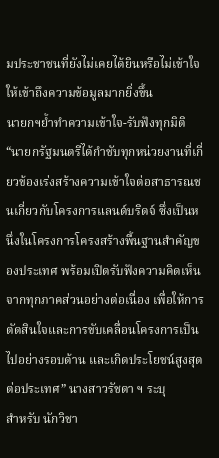มประชาชนที่ยังไม่เคยได้ยินหรือไม่เข้าใจ ให้เข้าถึงความข้อมูลมากยิ่งขึ้น
นายกฯย้ำทำความเข้าใจ-รับฟังทุกมิติ
“นายกรัฐมนตรีได้กำชับทุกหน่วยงานที่เกี่ยวข้องเร่งสร้างความเข้าใจต่อสาธารณชนเกี่ยวกับโครงการแลนด์บริดจ์ ซึ่งเป็นหนึ่งในโครงการโครงสร้างพื้นฐานสำคัญของประเทศ พร้อมเปิดรับฟังความคิดเห็นจากทุกภาคส่วนอย่างต่อเนื่อง เพื่อให้การตัดสินใจและการขับเคลื่อนโครงการเป็นไปอย่างรอบด้าน และเกิดประโยชน์สูงสุดต่อประเทศ” นางสาวรัชดา ฯ ระบุ
สำหรับ นักวิชา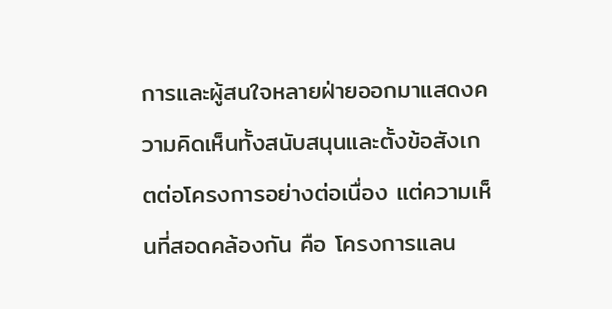การและผู้สนใจหลายฝ่ายออกมาแสดงความคิดเห็นทั้งสนับสนุนและตั้งข้อสังเกตต่อโครงการอย่างต่อเนื่อง แต่ความเห็นที่สอดคล้องกัน คือ โครงการแลน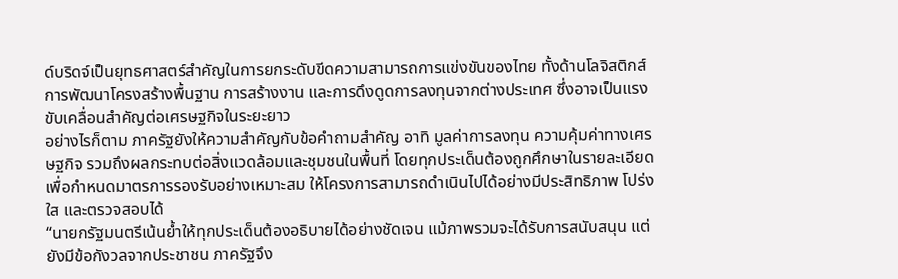ด์บริดจ์เป็นยุทธศาสตร์สำคัญในการยกระดับขีดความสามารถการแข่งขันของไทย ทั้งด้านโลจิสติกส์ การพัฒนาโครงสร้างพื้นฐาน การสร้างงาน และการดึงดูดการลงทุนจากต่างประเทศ ซึ่งอาจเป็นแรงขับเคลื่อนสำคัญต่อเศรษฐกิจในระยะยาว
อย่างไรก็ตาม ภาครัฐยังให้ความสำคัญกับข้อคำถามสำคัญ อาทิ มูลค่าการลงทุน ความคุ้มค่าทางเศรษฐกิจ รวมถึงผลกระทบต่อสิ่งแวดล้อมและชุมชนในพื้นที่ โดยทุกประเด็นต้องถูกศึกษาในรายละเอียด เพื่อกำหนดมาตรการรองรับอย่างเหมาะสม ให้โครงการสามารถดำเนินไปได้อย่างมีประสิทธิภาพ โปร่งใส และตรวจสอบได้
“นายกรัฐมนตรีเน้นย้ำให้ทุกประเด็นต้องอธิบายได้อย่างชัดเจน แม้ภาพรวมจะได้รับการสนับสนุน แต่ยังมีข้อกังวลจากประชาชน ภาครัฐจึง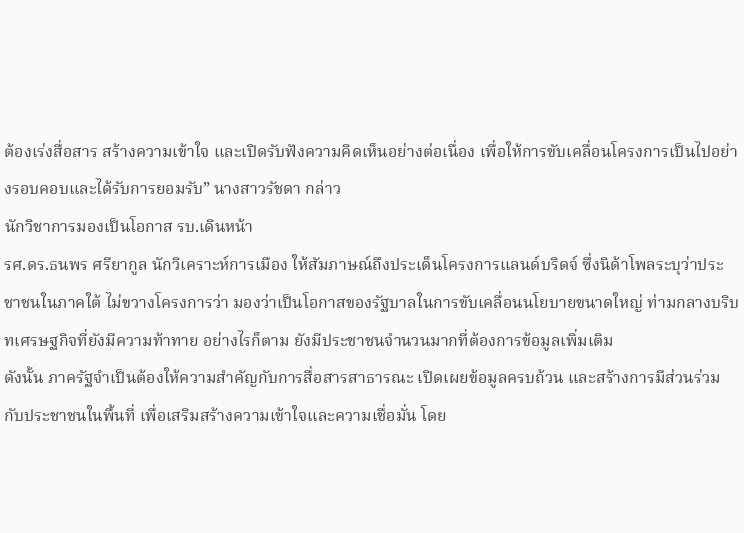ต้องเร่งสื่อสาร สร้างความเข้าใจ และเปิดรับฟังความคิดเห็นอย่างต่อเนื่อง เพื่อให้การขับเคลื่อนโครงการเป็นไปอย่างรอบคอบและได้รับการยอมรับ” นางสาวรัชดา กล่าว
นักวิชาการมองเป็นโอกาส รบ.เดินหน้า
รศ.ดร.ธนพร ศรียากูล นักวิเคราะห์การเมือง ให้สัมภาษณ์ถึงประเด็นโครงการแลนด์บริดจ์ ซึ่งนิด้าโพลระบุว่าประชาชนในภาคใต้ ไม่ขวางโครงการว่า มองว่าเป็นโอกาสของรัฐบาลในการขับเคลื่อนนโยบายขนาดใหญ่ ท่ามกลางบริบทเศรษฐกิจที่ยังมีความท้าทาย อย่างไรก็ตาม ยังมีประชาชนจำนวนมากที่ต้องการข้อมูลเพิ่มเติม
ดังนั้น ภาครัฐจำเป็นต้องให้ความสำคัญกับการสื่อสารสาธารณะ เปิดเผยข้อมูลครบถ้วน และสร้างการมีส่วนร่วมกับประชาชนในพื้นที่ เพื่อเสริมสร้างความเข้าใจและความเชื่อมั่น โดย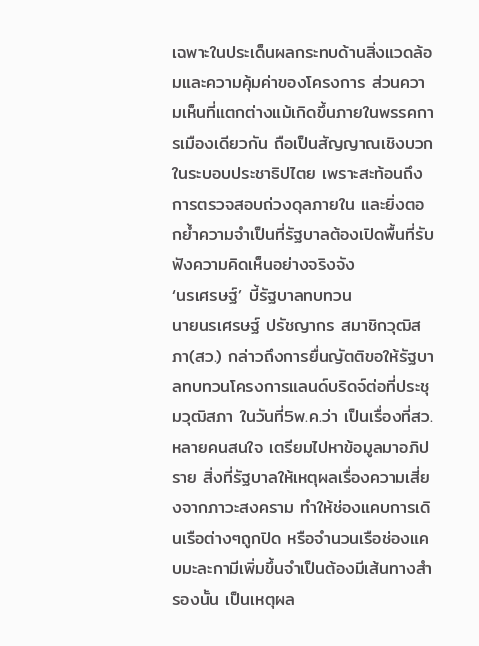เฉพาะในประเด็นผลกระทบด้านสิ่งแวดล้อมและความคุ้มค่าของโครงการ ส่วนความเห็นที่แตกต่างแม้เกิดขึ้นภายในพรรคการเมืองเดียวกัน ถือเป็นสัญญาณเชิงบวกในระบอบประชาธิปไตย เพราะสะท้อนถึงการตรวจสอบถ่วงดุลภายใน และยิ่งตอกย้ำความจำเป็นที่รัฐบาลต้องเปิดพื้นที่รับฟังความคิดเห็นอย่างจริงจัง
‘นรเศรษฐ์’ บี้รัฐบาลทบทวน
นายนรเศรษฐ์ ปรัชญากร สมาชิกวุฒิสภา(สว.) กล่าวถึงการยื่นญัตติขอให้รัฐบาลทบทวนโครงการแลนด์บริดจ์ต่อที่ประชุมวุฒิสภา ในวันที่5พ.ค.ว่า เป็นเรื่องที่สว.หลายคนสนใจ เตรียมไปหาข้อมูลมาอภิปราย สิ่งที่รัฐบาลให้เหตุผลเรื่องความเสี่ยงจากภาวะสงคราม ทำให้ช่องแคบการเดินเรือต่างๆถูกปิด หรือจำนวนเรือช่องแคบมะละกามีเพิ่มขึ้นจำเป็นต้องมีเส้นทางสำรองนั้น เป็นเหตุผล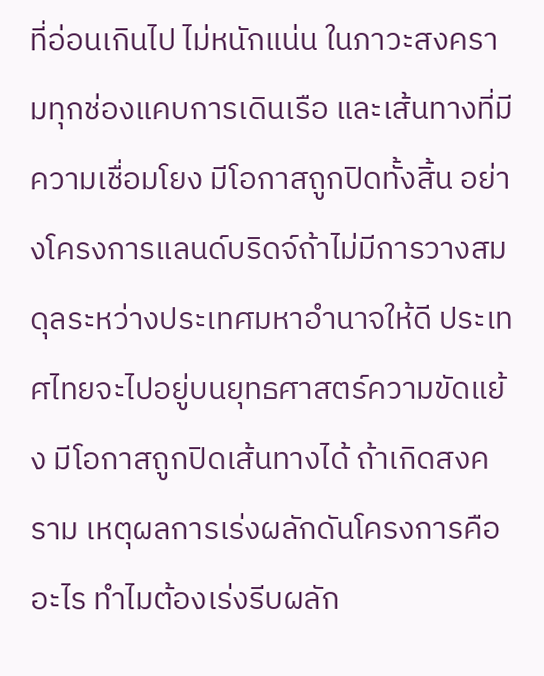ที่อ่อนเกินไป ไม่หนักแน่น ในภาวะสงครามทุกช่องแคบการเดินเรือ และเส้นทางที่มีความเชื่อมโยง มีโอกาสถูกปิดทั้งสิ้น อย่างโครงการแลนด์บริดจ์ถ้าไม่มีการวางสมดุลระหว่างประเทศมหาอำนาจให้ดี ประเทศไทยจะไปอยู่บนยุทธศาสตร์ความขัดแย้ง มีโอกาสถูกปิดเส้นทางได้ ถ้าเกิดสงคราม เหตุผลการเร่งผลักดันโครงการคืออะไร ทำไมต้องเร่งรีบผลัก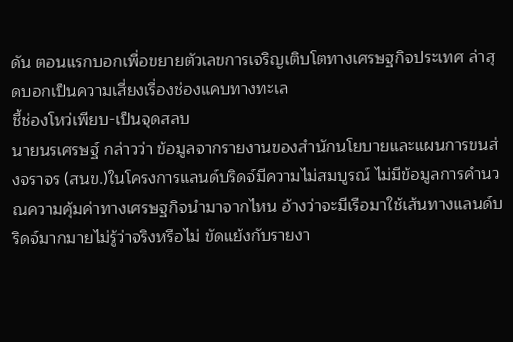ดัน ตอนแรกบอกเพื่อขยายตัวเลขการเจริญเติบโตทางเศรษฐกิจประเทศ ล่าสุดบอกเป็นความเสี่ยงเรื่องช่องแคบทางทะเล
ชี้ช่องโหว่เพียบ-เป็นจุดสลบ
นายนรเศรษฐ์ กล่าวว่า ข้อมูลจากรายงานของสำนักนโยบายและแผนการขนส่งจราจร (สนข.)ในโครงการแลนด์บริดจ์มีความไม่สมบูรณ์ ไม่มีข้อมูลการคำนวณความคุ้มค่าทางเศรษฐกิจนำมาจากไหน อ้างว่าจะมีเรือมาใช้เส้นทางแลนด์บริดจ์มากมายไม่รู้ว่าจริงหรือไม่ ขัดแย้งกับรายงา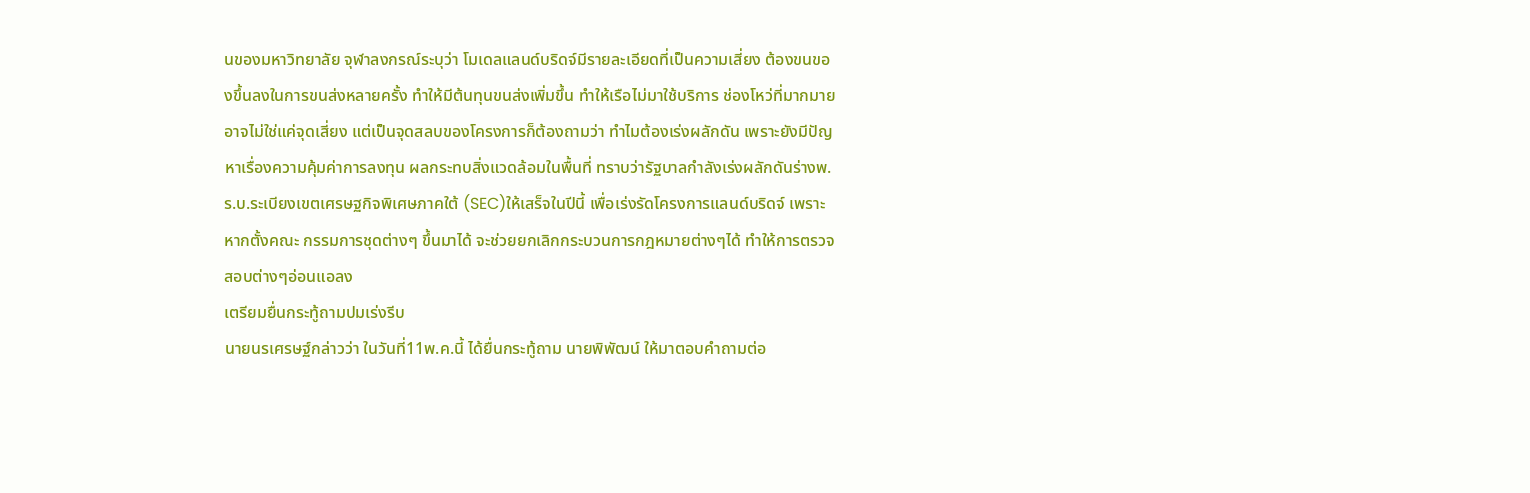นของมหาวิทยาลัย จุฬาลงกรณ์ระบุว่า โมเดลแลนด์บริดจ์มีรายละเอียดที่เป็นความเสี่ยง ต้องขนของขึ้นลงในการขนส่งหลายครั้ง ทำให้มีต้นทุนขนส่งเพิ่มขึ้น ทำให้เรือไม่มาใช้บริการ ช่องโหว่ที่มากมายอาจไม่ใช่แค่จุดเสี่ยง แต่เป็นจุดสลบของโครงการก็ต้องถามว่า ทำไมต้องเร่งผลักดัน เพราะยังมีปัญหาเรื่องความคุ้มค่าการลงทุน ผลกระทบสิ่งแวดล้อมในพื้นที่ ทราบว่ารัฐบาลกำลังเร่งผลักดันร่างพ.ร.บ.ระเบียงเขตเศรษฐกิจพิเศษภาคใต้ (SEC)ให้เสร็จในปีนี้ เพื่อเร่งรัดโครงการแลนด์บริดจ์ เพราะหากตั้งคณะ กรรมการชุดต่างๆ ขึ้นมาได้ จะช่วยยกเลิกกระบวนการกฎหมายต่างๆได้ ทำให้การตรวจสอบต่างๆอ่อนแอลง
เตรียมยื่นกระทู้ถามปมเร่งรีบ
นายนรเศรษฐ์กล่าวว่า ในวันที่11พ.ค.นี้ ได้ยื่นกระทู้ถาม นายพิพัฒน์ ให้มาตอบคำถามต่อ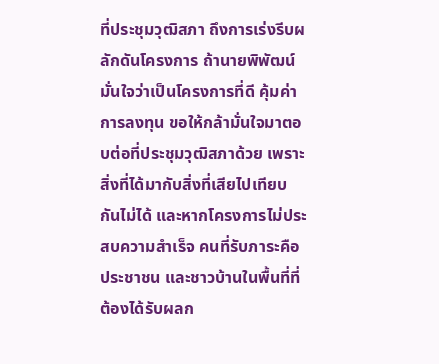ที่ประชุมวุฒิสภา ถึงการเร่งรีบผลักดันโครงการ ถ้านายพิพัฒน์มั่นใจว่าเป็นโครงการที่ดี คุ้มค่าการลงทุน ขอให้กล้ามั่นใจมาตอบต่อที่ประชุมวุฒิสภาด้วย เพราะสิ่งที่ได้มากับสิ่งที่เสียไปเทียบกันไม่ได้ และหากโครงการไม่ประสบความสำเร็จ คนที่รับภาระคือ ประชาชน และชาวบ้านในพื้นที่ที่ต้องได้รับผลก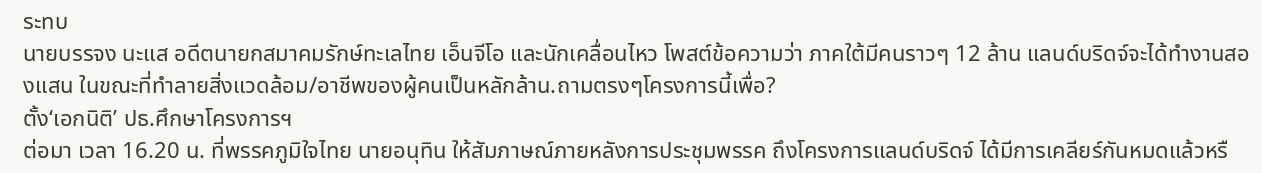ระทบ
นายบรรจง นะแส อดีตนายกสมาคมรักษ์ทะเลไทย เอ็นจีโอ และนักเคลื่อนไหว โพสต์ข้อความว่า ภาคใต้มีคนราวๆ 12 ล้าน แลนด์บริดจ์จะได้ทำงานสองแสน ในขณะที่ทำลายสิ่งแวดล้อม/อาชีพของผู้คนเป็นหลักล้าน.ถามตรงๆโครงการนี้เพื่อ?
ตั้ง‘เอกนิติ’ ปธ.ศึกษาโครงการฯ
ต่อมา เวลา 16.20 น. ที่พรรคภูมิใจไทย นายอนุทิน ให้สัมภาษณ์ภายหลังการประชุมพรรค ถึงโครงการแลนด์บริดจ์ ได้มีการเคลียร์กันหมดแล้วหรื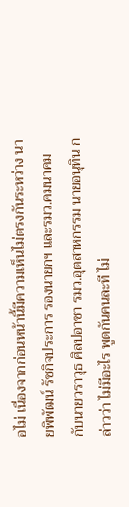อไม่ เนื่องจากก่อนหน้านี้มีความเห็นไม่ตรงกันระหว่าง นายพิพัฒน์ รัชกิจประการ รองนายกฯ และรมว.คมนาคม กับนายวราวุธ ศิลปอาชา รมว.อุตสาหกรรม นายอนุทิน กล่าวว่า ไม่มีอะไร พูดกันคนละที ไม่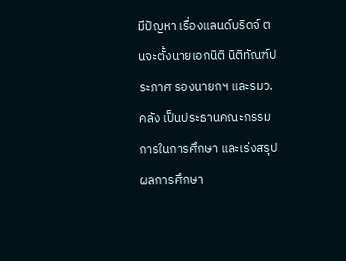มีปัญหา เรื่องแลนด์บริดจ์ ตนจะตั้งนายเอกนิติ นิติทัณฑ์ประภาศ รองนายกฯ และรมว.คลัง เป็นประธานคณะกรรมการในการศึกษา และเร่งสรุปผลการศึกษา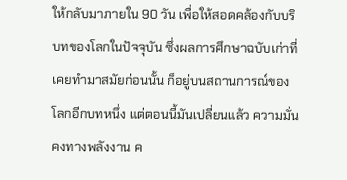ให้กลับมาภายใน 90 วัน เพื่อให้สอดคล้องกับบริบทของโลกในปัจจุบัน ซึ่งผลการศึกษาฉบับเก่าที่เคยทํามาสมัยก่อนนั้น ก็อยู่บนสถานการณ์ของโลกอีกบทหนึ่ง แต่ตอนนี้มันเปลี่ยนแล้ว ความมั่นคงทางพลังงาน ค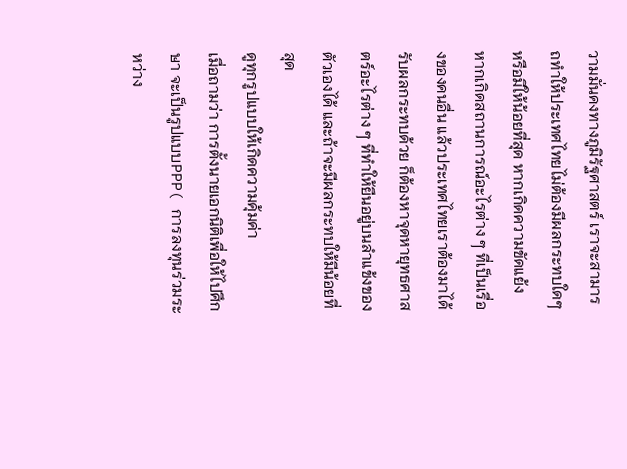วามมั่นคงทางภูมิรัฐศาสตร์ เราจะสามารถทําให้ประเทศไทยไม่ต้องมีผลกระทบใดๆ หรือมีให้น้อยที่สุด หากเกิดความขัดแย้ง หากเกิดสถานการณ์อะไรต่าง ๆ ที่เป็นเรื่องของคนอื่น แล้วประเทศไทยเราต้องมาได้รับผลกระทบด้วย ก็ต้องหาจุดหายุทธศาสตร์อะไรต่าง ๆ ที่ทําให้ยืนอยู่บนลําแข้งของตัวเองได้ และถ้าจะมีผลกระทบให้มีน้อยที่สุด
ดูทุกรูปแบบให้เกิดความคุ้มค่า
เมื่อถามว่า การตั้งนายเอกนิติเพื่อให้ไปศึกษา จะเป็นรูปแบบPPP( การลงทุนร่วมระหว่าง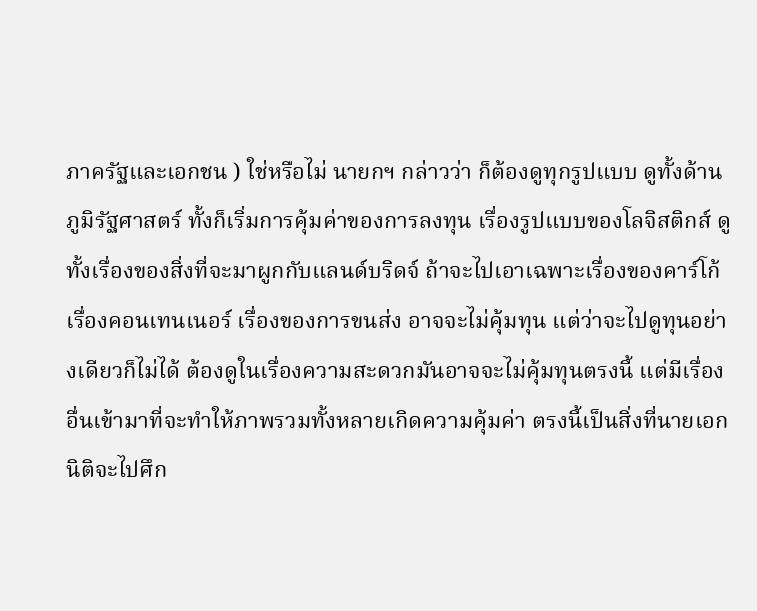ภาครัฐและเอกชน ) ใช่หรือไม่ นายกฯ กล่าวว่า ก็ต้องดูทุกรูปแบบ ดูทั้งด้านภูมิรัฐศาสตร์ ทั้งก็เริ่มการคุ้มค่าของการลงทุน เรื่องรูปแบบของโลจิสติกส์ ดูทั้งเรื่องของสิ่งที่จะมาผูกกับแลนด์บริดจ์ ถ้าจะไปเอาเฉพาะเรื่องของคาร์โก้ เรื่องคอนเทนเนอร์ เรื่องของการขนส่ง อาจจะไม่คุ้มทุน แต่ว่าจะไปดูทุนอย่างเดียวก็ไม่ได้ ต้องดูในเรื่องความสะดวกมันอาจจะไม่คุ้มทุนตรงนี้ แต่มีเรื่องอื่นเข้ามาที่จะทําให้ภาพรวมทั้งหลายเกิดความคุ้มค่า ตรงนี้เป็นสิ่งที่นายเอกนิติจะไปศึก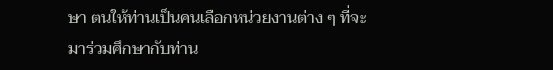ษา ตนให้ท่านเป็นคนเลือกหน่วยงานต่าง ๆ ที่จะมาร่วมศึกษากับท่าน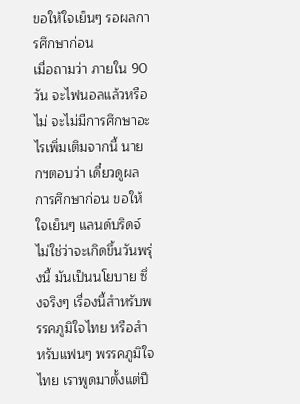ขอให้ใจเย็นๆ รอผลการศึกษาก่อน
เมื่อถามว่า ภายใน 90 วัน จะไฟนอลแล้วหรือไม่ จะไม่มีการศึกษาอะไรเพิ่มเติมจากนี้ นายกฯตอบว่า เดี๋ยวดูผลการศึกษาก่อน ขอให้ใจเย็นๆ แลนด์บริดจ์ไม่ใช่ว่าจะเกิดขึ้นวันพรุ่งนี้ มันเป็นนโยบาย ซึ่งจริงๆ เรื่องนี้สําหรับพรรคภูมิใจไทย หรือสําหรับแฟนๆ พรรคภูมิใจไทย เราพูดมาตั้งแต่ปี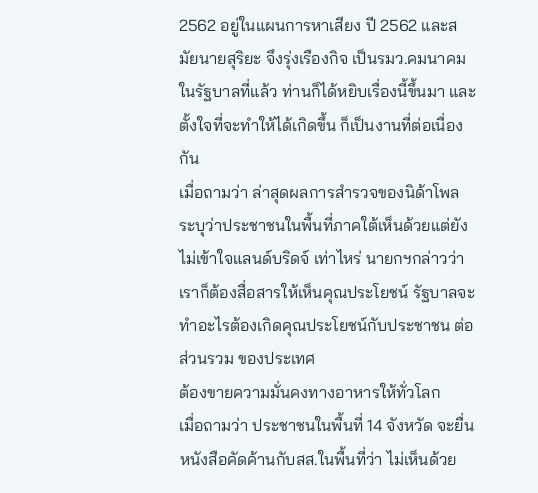2562 อยู่ในแผนการหาเสียง ปี 2562 และสมัยนายสุริยะ จึงรุ่งเรืองกิจ เป็นรมว.คมนาคม ในรัฐบาลที่แล้ว ท่านก็ได้หยิบเรื่องนี้ขึ้นมา และตั้งใจที่จะทําให้ได้เกิดขึ้น ก็เป็นงานที่ต่อเนื่องกัน
เมื่อถามว่า ล่าสุดผลการสํารวจของนิด้าโพล ระบุว่าประชาชนในพื้นที่ภาคใต้เห็นด้วยแต่ยังไม่เข้าใจแลนด์บริดจ์ เท่าไหร่ นายกฯกล่าวว่า เราก็ต้องสื่อสารให้เห็นคุณประโยชน์ รัฐบาลจะทําอะไรต้องเกิดคุณประโยชน์กับประชาชน ต่อส่วนรวม ของประเทศ
ต้องขายความมั่นคงทางอาหารให้ทั่วโลก
เมื่อถามว่า ประชาชนในพื้นที่ 14 จังหวัด จะยื่นหนังสือคัดค้านกับสส.ในพื้นที่ว่า ไม่เห็นด้วย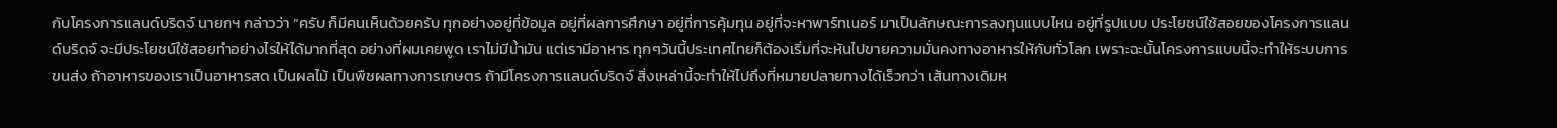กับโครงการแลนด์บริดจ์ นายกฯ กล่าวว่า “ครับ ก็มีคนเห็นด้วยครับ ทุกอย่างอยู่ที่ข้อมูล อยู่ที่ผลการศึกษา อยู่ที่การคุ้มทุน อยู่ที่จะหาพาร์ทเนอร์ มาเป็นลักษณะการลงทุนแบบไหน อยู่ที่รูปแบบ ประโยชน์ใช้สอยของโครงการแลนด์บริดจ์ จะมีประโยชน์ใช้สอยทําอย่างไรให้ได้มากที่สุด อย่างที่ผมเคยพูด เราไม่มีน้ำมัน แต่เรามีอาหาร ทุกๆวันนี้ประเทศไทยก็ต้องเริ่มที่จะหันไปขายความมั่นคงทางอาหารให้กับทั่วโลก เพราะฉะนั้นโครงการแบบนี้จะทําให้ระบบการขนส่ง ถ้าอาหารของเราเป็นอาหารสด เป็นผลไม้ เป็นพืชผลทางการเกษตร ถ้ามีโครงการแลนด์บริดจ์ สิ่งเหล่านี้จะทําให้ไปถึงที่หมายปลายทางได้เร็วกว่า เส้นทางเดิมห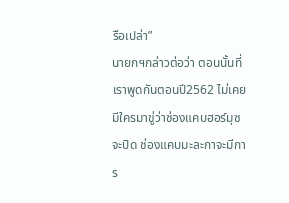รือเปล่า”
นายกฯกล่าวต่อว่า ตอนนั้นที่เราพูดกันตอนปี2562 ไม่เคยมีใครมาขู่ว่าช่องแคบฮอร์มุซ จะปิด ช่องแคบมะละกาจะมีการ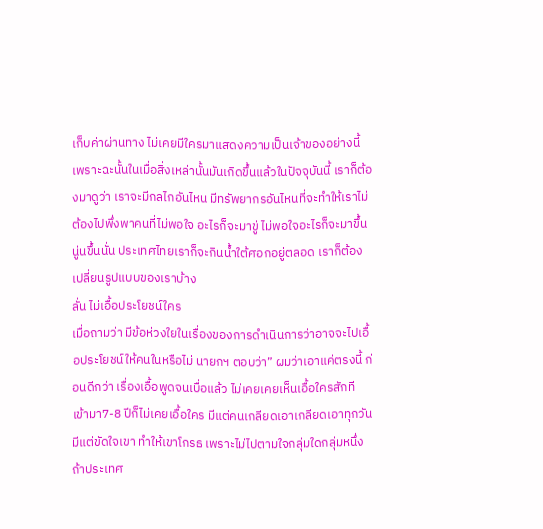เก็บค่าผ่านทาง ไม่เคยมีใครมาแสดงความเป็นเจ้าของอย่างนี้ เพราะฉะนั้นในเมื่อสิ่งเหล่านั้นมันเกิดขึ้นแล้วในปัจจุบันนี้ เราก็ต้องมาดูว่า เราจะมีกลไกอันไหน มีทรัพยากรอันไหนที่จะทําให้เราไม่ต้องไปพึ่งพาคนที่ไม่พอใจ อะไรก็จะมาขู่ ไม่พอใจอะไรก็จะมาขึ้นนู่นขึ้นนั่น ประเทศไทยเราก็จะกินน้ำใต้ศอกอยู่ตลอด เราก็ต้องเปลี่ยนรูปแบบของเราบ้าง
ลั่น ไม่เอื้อประโยชน์ใคร
เมื่อถามว่า มีข้อห่วงใยในเรื่องของการดําเนินการว่าอาจจะไปเอื้อประโยชน์ให้คนในหรือไม่ นายกฯ ตอบว่า” ผมว่าเอาแค่ตรงนี้ ก่อนดีกว่า เรื่องเอื้อพูดจนเบื่อแล้ว ไม่เคยเคยเห็นเอื้อใครสักที เข้ามา7-8 ปีก็ไม่เคยเอื้อใคร มีแต่คนเกลียดเอาเกลียดเอาทุกวัน มีแต่ขัดใจเขา ทําให้เขาโกรธ เพราะไม่ไปตามใจกลุ่มใดกลุ่มหนึ่ง ถ้าประเทศ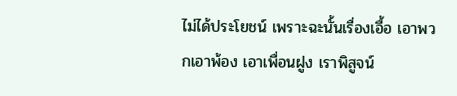ไม่ได้ประโยชน์ เพราะฉะนั้นเรื่องเอื้อ เอาพวกเอาพ้อง เอาเพื่อนฝูง เราพิสูจน์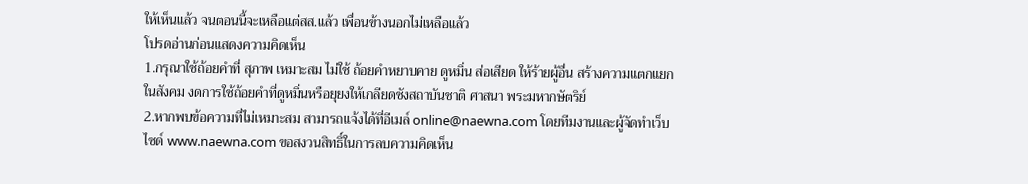ให้เห็นแล้ว จนตอนนี้จะเหลือแต่สส.แล้ว เพื่อนข้างนอกไม่เหลือแล้ว
โปรดอ่านก่อนแสดงความคิดเห็น
1.กรุณาใช้ถ้อยคำที่ สุภาพ เหมาะสม ไม่ใช้ ถ้อยคำหยาบคาย ดูหมิ่น ส่อเสียด ให้ร้ายผู้อื่น สร้างความแตกแยกในสังคม งดการใช้ถ้อยคำที่ดูหมิ่นหรือยุยงให้เกลียดชังสถาบันชาติ ศาสนา พระมหากษัตริย์
2.หากพบข้อความที่ไม่เหมาะสม สามารถแจ้งได้ที่อีเมล์ online@naewna.com โดยทีมงานและผู้จัดทำเว็บไซด์ www.naewna.com ขอสงวนสิทธิ์ในการลบความคิดเห็น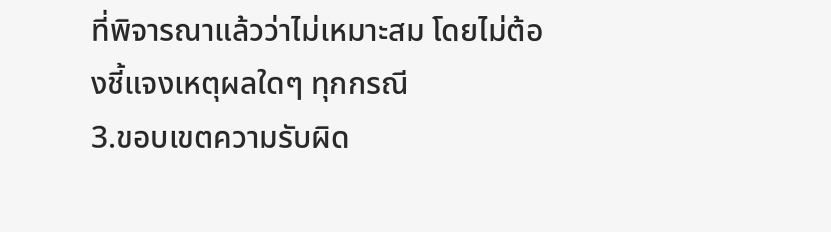ที่พิจารณาแล้วว่าไม่เหมาะสม โดยไม่ต้องชี้แจงเหตุผลใดๆ ทุกกรณี
3.ขอบเขตความรับผิด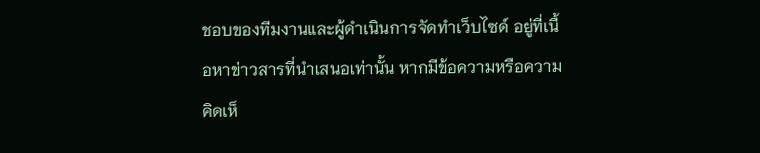ชอบของทีมงานและผู้ดำเนินการจัดทำเว็บไซด์ อยู่ที่เนื้อหาข่าวสารที่นำเสนอเท่านั้น หากมีข้อความหรือความคิดเห็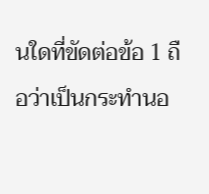นใดที่ขัดต่อข้อ 1 ถือว่าเป็นกระทำนอ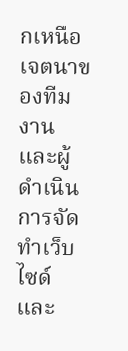กเหนือเจตนาของทีมงานและผู้ดำเนินการจัดทำเว็บไซด์ และ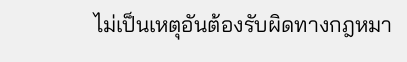ไม่เป็นเหตุอันต้องรับผิดทางกฎหมา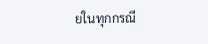ยในทุกกรณี